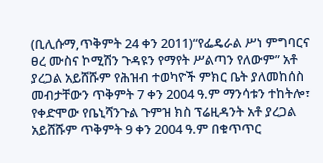(ቢሊሱማ,ጥቅምት 24 ቀን 2011)“የፌዴራል ሥነ ምግባርና ፀረ ሙስና ኮሚሽን ጉዳዩን የማየት ሥልጣን የለውም” አቶ ያረጋል አይሸሹም የሕዝብ ተወካዮች ምክር ቤት ያለመከሰስ መብታቸውን ጥቅምት 7 ቀን 2004 ዓ.ም ማንሳቱን ተከትሎ፣ የቀድሞው የቤኒሻንጉል ጉምዝ ክስ ፕሬዚዳንት አቶ ያረጋል አይሸሹም ጥቅምት 9 ቀን 2004 ዓ.ም በቁጥጥር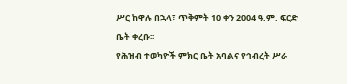ሥር ከዋሉ በኋላ፣ ጥቅምት 10 ቀን 2004 ዓ.ም. ፍርድ ቤት ቀረቡ፡፡
የሕዝብ ተወካዮች ምክር ቤት አባልና የኅብረት ሥራ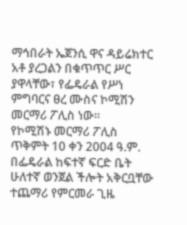ማኅበራት ኤጀንሲ ዋና ዳይሬክተር አቶ ያረጋልን በቁጥጥር ሥር ያዋላቸው፣ የፌዴራል የሥነ ምግባርና ፀረ ሙስና ኮሚሽን መርማሪ ፖሊስ ነው፡፡
የኮሚሽኑ መርማሪ ፖሊስ ጥቅምት 10 ቀን 2004 ዓ.ም. በፌዴራል ከፍተኛ ፍርድ ቤት ሁለተኛ ወንጀል ችሎት አቅርቧቸው ተጨማሪ የምርመራ ጊዜ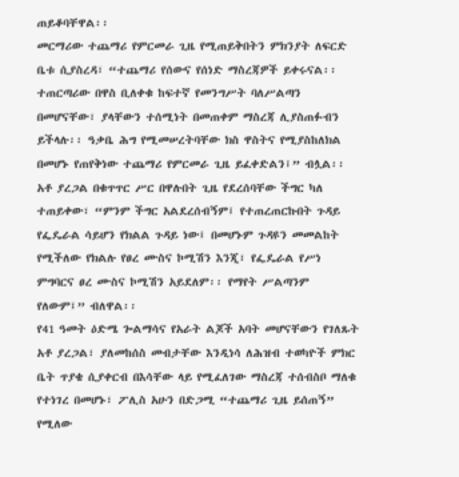ጠይቆባቸዋል፡፡
መርማሪው ተጨማሪ የምርመራ ጊዜ የሚጠይቅበትን ምክንያት ለፍርድ ቤቱ ሲያስረዳ፣ “ተጨማሪ የሰውና የሰነድ ማስረጃዎች ይቀሩናል፡፡ ተጠርጣሪው በዋስ ቢለቀቁ ከፍተኛ የመንግሥት ባለሥልጣን በመሆናቸው፣ ያላቸውን ተሰሚነት በመጠቀም ማስረጃ ሊያስጠፉብን ይችላሉ፡፡ ዓቃቤ ሕግ የሚመሠረትባቸው ክስ ዋስትና የሚያስከለክል በመሆኑ የጠየቅነው ተጨማሪ የምርመራ ጊዜ ይፈቀድልን፤” ብሏል፡፡
አቶ ያረጋል በቁጥጥር ሥር በዋሉበት ጊዜ የደረሰባቸው ችግር ካለ ተጠይቀው፣ “ምንም ችግር አልደረሰብኝም፤ የተጠረጠርኩበት ጉዳይ የፌዴራል ሳይሆን የክልል ጉዳይ ነው፤ በመሆኑም ጉዳዩን መመልከት የሚችለው የክልሉ የፀረ ሙስና ኮሚሽን እንጂ፣ የፌዴራል የሥነ ምግባርና ፀረ ሙስና ኮሚሽን አይደለም፡፡ የማየት ሥልጣንም የለውም፤” ብለዋል፡፡
የ41 ዓመት ዕድሜ ጐልማሳና የአራት ልጆች አባት መሆናቸውን የገለጹት አቶ ያረጋል፣ ያለመከሰስ መብታቸው እንዲነሳ ለሕዝብ ተወካዮች ምክር ቤት ጥያቄ ሲያቀርብ በእሳቸው ላይ የሚፈለገው ማስረጃ ተሰብስቦ ማለቁ የተነገረ በመሆኑ፣ ፖሊስ አሁን በድጋሚ “ተጨማሪ ጊዜ ይሰጠኝ” የሚለው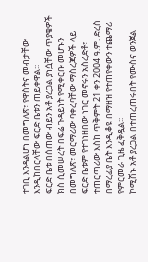ተገቢ እንዳልሆነ በመግለጽ፣ የዋስትና መብታቸው እንዲከበርላቸው ፍርድ ቤቱን ጠይቀዋል፡፡
ፍርድ ቤቱ በሰጠው ብይን አቶ ያረጋል ያነሷቸው ጥያቄዎች ክስ ሲመሠረት በፍሬ ጉዳይነት የሚቀርቡ መሆኑን በመግለጽ፣ መርማሪው ባቀረባቸው ማስረጃዎች ላይ ፍርድ ቤቱም የተገነዘበው ነገር መኖሩን አስረድቶ፣ ተጠርጣሪው እስከ ጥቅምት 21 ቀን 2004 ዓ.ም. ድረስ በማረፊያ ቤት እንዲቆዩ በማዘዝ የተጠየቀውን ተጨማሪ የምርመራ ጊዜ ፈቅዷል፡፡
ኮሚሽኑ አቶ ያረጋል በተጠረጠሩበት የሙስና ወንጀል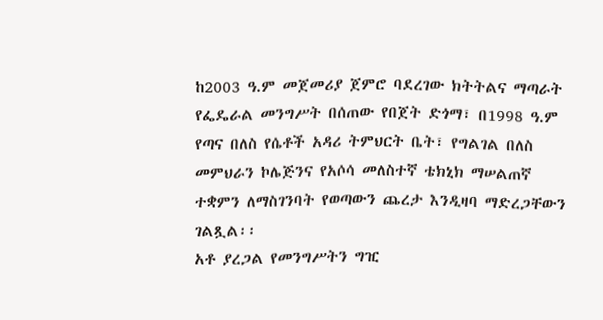ከ2003 ዓ.ም መጀመሪያ ጀምሮ ባደረገው ክትትልና ማጣራት የፌዴራል መንግሥት በሰጠው የበጀት ድጎማ፣ በ1998 ዓ.ም የጣና በለስ የሴቶች አዳሪ ትምህርት ቤት፣ የግልገል በለስ መምህራን ኮሌጅንና የአሶሳ መለስተኛ ቴክኒክ ማሠልጠኛ ተቋምን ለማስገንባት የወጣውን ጨረታ እንዲዛባ ማድረጋቸውን ገልጿል፡፡
አቶ ያረጋል የመንግሥትን ግዢ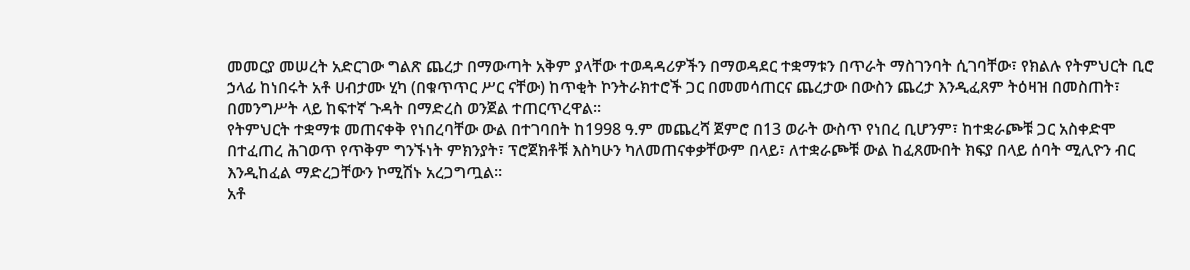መመርያ መሠረት አድርገው ግልጽ ጨረታ በማውጣት አቅም ያላቸው ተወዳዳሪዎችን በማወዳደር ተቋማቱን በጥራት ማስገንባት ሲገባቸው፣ የክልሉ የትምህርት ቢሮ ኃላፊ ከነበሩት አቶ ሀብታሙ ሂካ (በቁጥጥር ሥር ናቸው) ከጥቂት ኮንትራክተሮች ጋር በመመሳጠርና ጨረታው በውስን ጨረታ እንዲፈጸም ትዕዛዝ በመስጠት፣ በመንግሥት ላይ ከፍተኛ ጉዳት በማድረስ ወንጀል ተጠርጥረዋል፡፡
የትምህርት ተቋማቱ መጠናቀቅ የነበረባቸው ውል በተገባበት ከ1998 ዓ.ም መጨረሻ ጀምሮ በ13 ወራት ውስጥ የነበረ ቢሆንም፣ ከተቋራጮቹ ጋር አስቀድሞ በተፈጠረ ሕገወጥ የጥቅም ግንኙነት ምክንያት፣ ፕሮጀክቶቹ እስካሁን ካለመጠናቀቃቸውም በላይ፣ ለተቋራጮቹ ውል ከፈጸሙበት ክፍያ በላይ ሰባት ሚሊዮን ብር እንዲከፈል ማድረጋቸውን ኮሚሽኑ አረጋግጧል፡፡
አቶ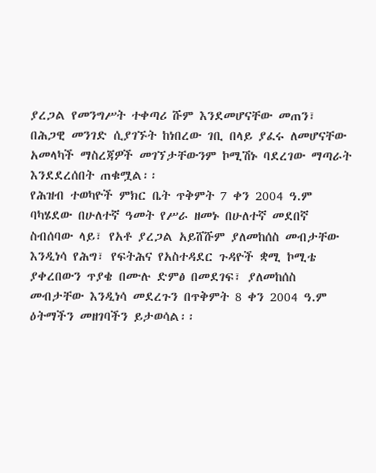ያረጋል የመንግሥት ተቀጣሪ ሹም እንደመሆናቸው መጠን፣ በሕጋዊ መንገድ ሲያገኙት ከነበረው ገቢ በላይ ያፈሩ ለመሆናቸው አመላካች ማስረጃዎች መገኘታቸውንም ኮሚሽኑ ባደረገው ማጣራት እንደደረሰበት ጠቁሟል፡፡
የሕዝብ ተወካዮች ምክር ቤት ጥቅምት 7 ቀን 2004 ዓ.ም ባካሄደው በሁለተኛ ዓመት የሥራ ዘመኑ በሁለተኛ መደበኛ ስብሰባው ላይ፣ የአቶ ያረጋል አይሸሹም ያለመከሰስ መብታቸው እንዲነሳ የሕግ፣ የፍትሕና የአስተዳደር ጉዳዮች ቋሚ ኮሚቴ ያቀረበውን ጥያቄ በሙሉ ድምፅ በመደገፍ፣ ያለመከሰስ መብታቸው እንዲነሳ መደረጉን በጥቅምት 8 ቀን 2004 ዓ.ም ዕትማችን መዘገባችን ይታወሳል፡፡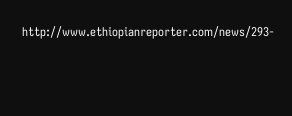http://www.ethiopianreporter.com/news/293-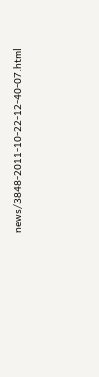news/3848-2011-10-22-12-40-07.html